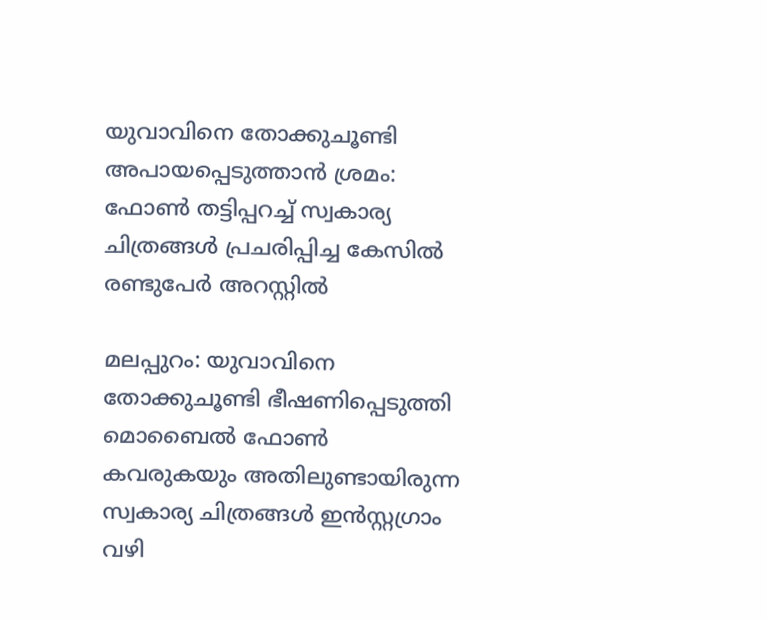യുവാവിനെ തോക്കുചൂണ്ടി അപായപ്പെടുത്താൻ ശ്രമം: ഫോൺ തട്ടിപ്പറച്ച് സ്വകാര്യ ചിത്രങ്ങൾ പ്രചരിപ്പിച്ച കേസിൽ രണ്ടുപേർ അറസ്റ്റിൽ

മലപ്പുറം: യുവാവിനെ തോക്കുചൂണ്ടി ഭീഷണിപ്പെടുത്തി മൊബൈൽ ഫോൺ കവരുകയും അതിലുണ്ടായിരുന്ന സ്വകാര്യ ചിത്രങ്ങൾ ഇൻസ്റ്റഗ്രാം വഴി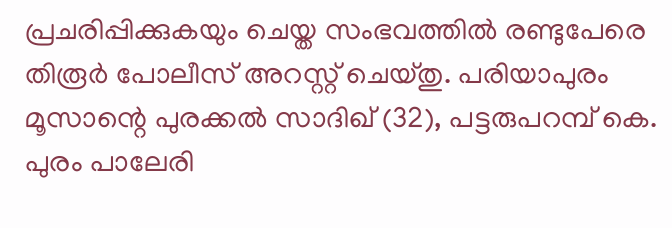പ്രചരിപ്പിക്കുകയും ചെയ്ത സംഭവത്തിൽ രണ്ടുപേരെ തിരൂർ പോലീസ് അറസ്റ്റ് ചെയ്തു. പരിയാപുരം മൂസാന്റെ പുരക്കൽ സാദിഖ് (32), പട്ടരുപറമ്പ് കെ. പുരം പാലേരി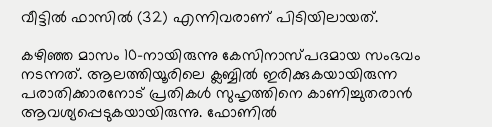വീട്ടിൽ ഫാസിൽ (32) എന്നിവരാണ് പിടിയിലായത്.

കഴിഞ്ഞ മാസം 10-നായിരുന്നു കേസിനാസ്പദമായ സംഭവം നടന്നത്. ആലത്തിയൂരിലെ ക്ലബ്ബിൽ ഇരിക്കുകയായിരുന്ന പരാതിക്കാരനോട് പ്രതികൾ സുഹൃത്തിനെ കാണിച്ചുതരാൻ ആവശ്യപ്പെടുകയായിരുന്നു. ഫോണിൽ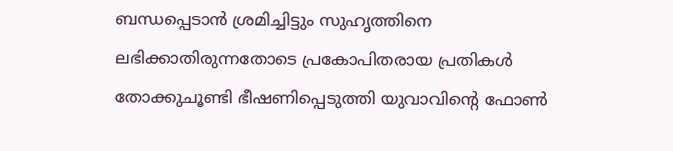ബന്ധപ്പെടാൻ ശ്രമിച്ചിട്ടും സുഹൃത്തിനെ ലഭിക്കാതിരുന്നതോടെ പ്രകോപിതരായ പ്രതികൾ തോക്കുചൂണ്ടി ഭീഷണിപ്പെടുത്തി യുവാവിന്റെ ഫോൺ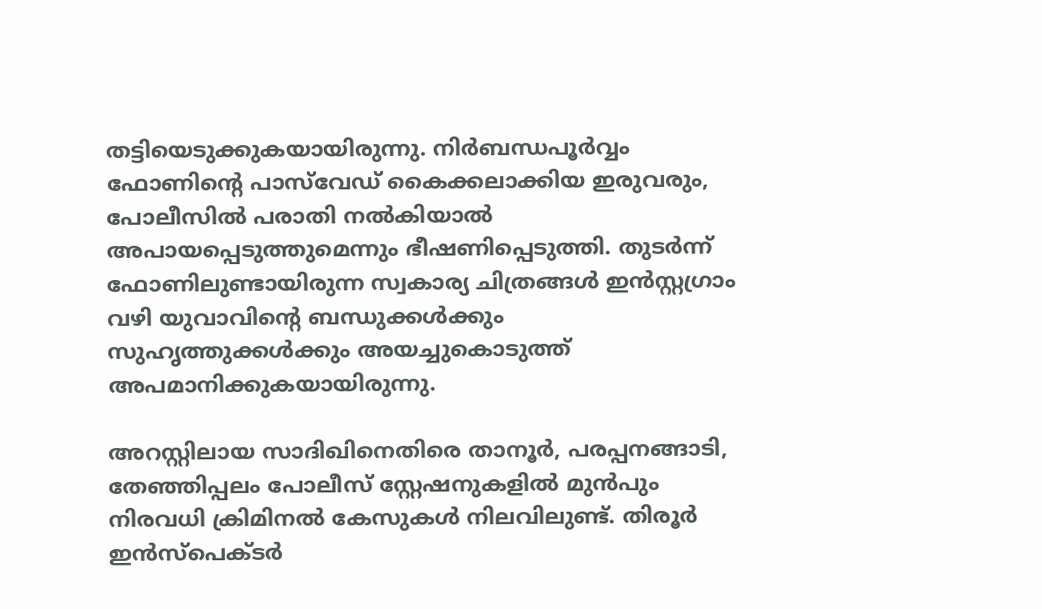തട്ടിയെടുക്കുകയായിരുന്നു. നിർബന്ധപൂർവ്വം ഫോണിന്റെ പാസ്‌വേഡ് കൈക്കലാക്കിയ ഇരുവരും, പോലീസിൽ പരാതി നൽകിയാൽ അപായപ്പെടുത്തുമെന്നും ഭീഷണിപ്പെടുത്തി. തുടർന്ന് ഫോണിലുണ്ടായിരുന്ന സ്വകാര്യ ചിത്രങ്ങൾ ഇൻസ്റ്റഗ്രാം വഴി യുവാവിന്റെ ബന്ധുക്കൾക്കും സുഹൃത്തുക്കൾക്കും അയച്ചുകൊടുത്ത് അപമാനിക്കുകയായിരുന്നു.

അറസ്റ്റിലായ സാദിഖിനെതിരെ താനൂർ, പരപ്പനങ്ങാടി, തേഞ്ഞിപ്പലം പോലീസ് സ്റ്റേഷനുകളിൽ മുൻപും നിരവധി ക്രിമിനൽ കേസുകൾ നിലവിലുണ്ട്. തിരൂർ ഇൻസ്‌പെക്ടർ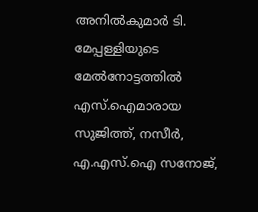അനിൽകുമാർ ടി. മേപ്പള്ളിയുടെ മേൽനോട്ടത്തിൽ എസ്.ഐമാരായ സുജിത്ത്, നസീർ, എ.എസ്.ഐ സനോജ്,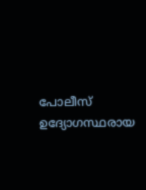പോലീസ് ഉദ്യോഗസ്ഥരായ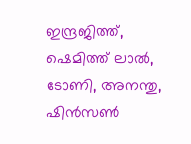ഇന്ദ്രജിത്ത്, ഷെമിത്ത് ലാൽ, ടോണി, അനന്തു, ഷിൻസൺ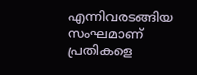എന്നിവരടങ്ങിയ സംഘമാണ് പ്രതികളെ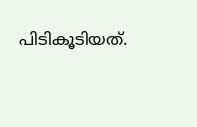പിടികൂടിയത്.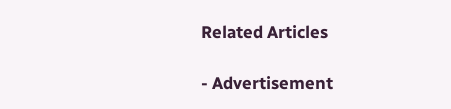Related Articles

- Advertisement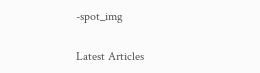-spot_img

Latest Articles